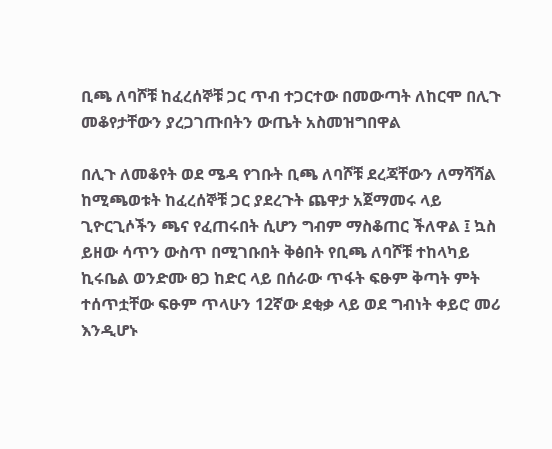ቢጫ ለባሾቹ ከፈረሰኞቹ ጋር ጥብ ተጋርተው በመውጣት ለከርሞ በሊጉ መቆየታቸውን ያረጋገጡበትን ውጤት አስመዝግበዋል

በሊጉ ለመቆየት ወደ ሜዳ የገቡት ቢጫ ለባሾቹ ደረጃቸውን ለማሻሻል ከሚጫወቱት ከፈረሰኞቹ ጋር ያደረጉት ጨዋታ አጀማመሩ ላይ ጊዮርጊሶችን ጫና የፈጠሩበት ሲሆን ግብም ማስቆጠር ችለዋል ፤ ኳስ ይዘው ሳጥን ውስጥ በሚገቡበት ቅፅበት የቢጫ ለባሾቹ ተከላካይ ኪሩቤል ወንድሙ ፀጋ ከድር ላይ በሰራው ጥፋት ፍፁም ቅጣት ምት ተሰጥቷቸው ፍፁም ጥላሁን 12ኛው ደቂቃ ላይ ወደ ግብነት ቀይሮ መሪ እንዲሆኑ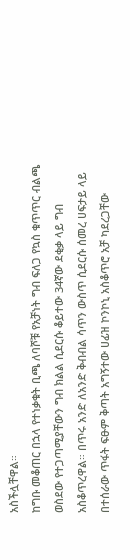አስችሏቸዋል።
ከግቡ መቆጠር በኋላ የተነቃቁት ቢጫ ለባሾቹ የአቻነት ግብ ፍለጋ የኳስ ቁጥጥር ብልጫ ወስደው የተጋጣሚያቸውን ግብ ክልል ሲደርሱ ቆይተው 34ኛው ደቂቃ ላይ ግብ አስቆጥረዋል። በጥሩ አንድ ለአንድ ቅብብል ሳጥን ውስጥ ሲደርሱ ሰመረ ሀፍታይ ላይ በተሰራው ጥፋት ፍፁም ቅጣት አግኝተው ሀፊዝ ኮንኮኒ አስቆጥሮ አቻ ካደረጋቸው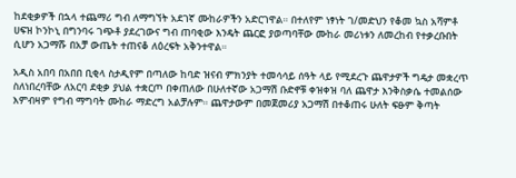ከደቂቃዎች በኋላ ተጨማሪ ግብ ለማግኘት አደገኛ ሙከራዎችን አድርገዋል። በተለየም ነፃነት ገ/መድህን የቆመ ኳስ አሻምቶ ሀፍዝ ኮንኮኒ በግንባሩ ገጭቶ ያደረገውና ግብ ጠባቂው እንዴት ጨርፎ ያወጣባቸው ሙከራ መሪነቱን ለመረከብ የተቃረቡበት ሲሆን አጋማሹ በአቻ ውጤት ተጠናቆ ለዕረፍት አቅንተዋል።

አዲስ አበባ በአበበ ቢቂላ ስታዲየም በጣለው ከባድ ዝናብ ምክንያት ተመሳሳይ ሰዓት ላይ የሚደረጉ ጨዋታዎች ግዴታ መቋረጥ ስለነበረባቸው ለአርባ ደቂቃ ያህል ተቋርጦ በቀጠለው በሁለተኛው አጋማሽ ቡድኖቹ ቀዝቀዝ ባለ ጨዋታ እንቅስቃሴ ተመልሰው እምብዛም የግብ ማግባት ሙከራ ማድረግ አልቻሉም። ጨዋታውም በመጀመሪያ አጋማሽ በተቆጠሩ ሁለት ፍፁም ቅጣት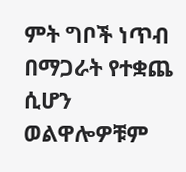ምት ግቦች ነጥብ በማጋራት የተቋጨ ሲሆን ወልዋሎዎቹም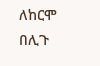ለከርሞ በሊጉ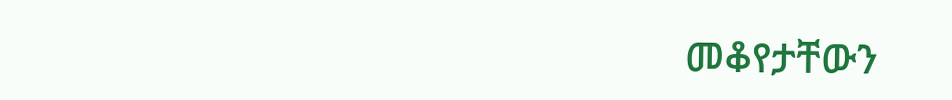መቆየታቸውን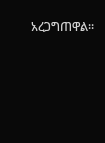አረጋግጠዋል።